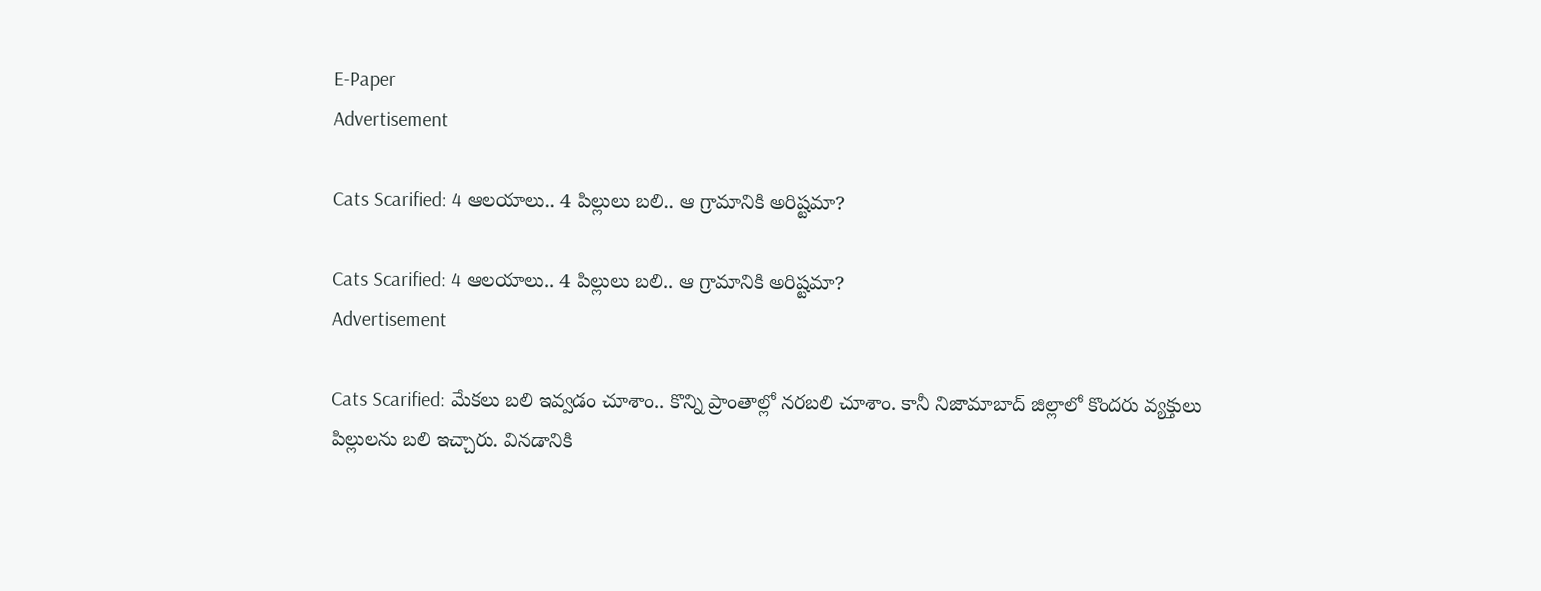E-Paper
Advertisement

Cats Scarified: 4 ఆలయాలు.. 4 పిల్లులు బలి.. ఆ గ్రామానికి అరిష్టమా?

Cats Scarified: 4 ఆలయాలు.. 4 పిల్లులు బలి.. ఆ గ్రామానికి అరిష్టమా?
Advertisement

Cats Scarified: మేకలు బలి ఇవ్వడం చూశాం.. కొన్ని ప్రాంతాల్లో నరబలి చూశాం. కానీ నిజామాబాద్‌ జిల్లాలో కొందరు వ్యక్తులు పిల్లులను బలి ఇచ్చారు. వినడానికి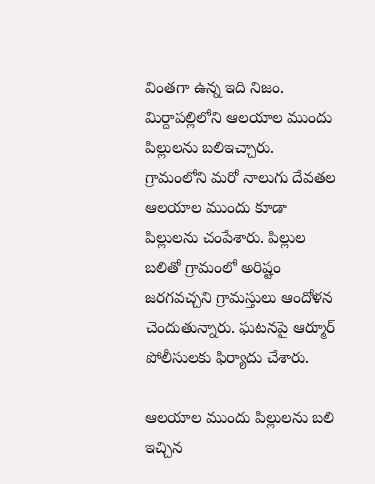వింతగా ఉన్న ఇది నిజం. మిర్దాపల్లిలోని ఆలయాల ముందు పిల్లులను బలిఇచ్చారు. గ్రామంలోని మరో నాలుగు దేవతల ఆలయాల ముందు కూడా పిల్లులను చంపేశారు. పిల్లుల బలితో గ్రామంలో అరిష్టం జరగవచ్చని గ్రామస్తులు ఆందోళన చెందుతున్నారు. ఘటనపై ఆర్మూర్‌ పోలీసులకు ఫిర్యాదు చేశారు.

ఆలయాల ముందు పిల్లులను బలి ఇచ్చిన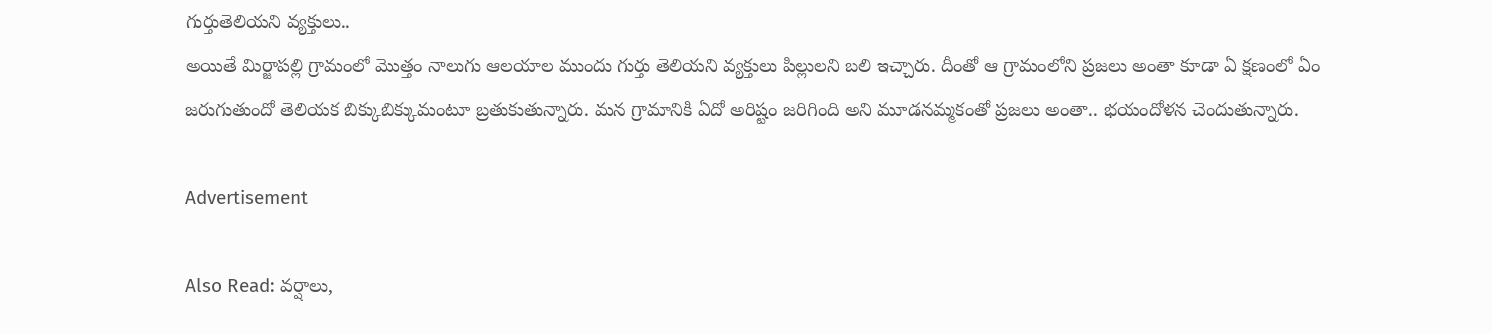గుర్తుతెలియని వ్యక్తులు..
అయితే మిర్జాపల్లి గ్రామంలో మొత్తం నాలుగు ఆలయాల ముందు గుర్తు తెలియని వ్యక్తులు పిల్లులని బలి ఇచ్చారు. దీంతో ఆ గ్రామంలోని ప్రజలు అంతా కూడా ఏ క్షణంలో ఏం జరుగుతుందో తెలియక బిక్కుబిక్కుమంటూ బ్రతుకుతున్నారు. మన గ్రామానికి ఏదో అరిష్టం జరిగింది అని మూడనమ్మకంతో ప్రజలు అంతా.. భయందోళన చెందుతున్నారు.

Advertisement

Also Read: వర్షాలు,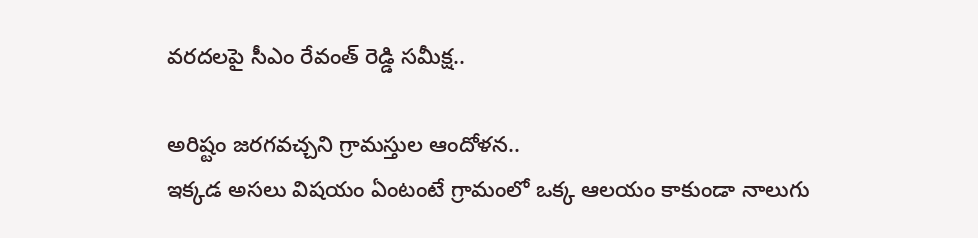వరదలపై సీఎం రేవంత్ రెడ్డి సమీక్ష..

అరిష్టం జరగవచ్చని గ్రామస్తుల ఆందోళన..
ఇక్కడ అసలు విషయం ఏంటంటే గ్రామంలో ఒక్క ఆలయం కాకుండా నాలుగు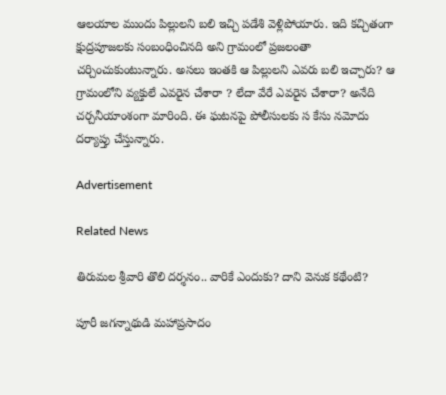ఆలయాల ముందు పిల్లులని బలి ఇచ్చి పడేశి వెళ్లిపోయారు. ఇది కచ్చితంగా క్షుద్రపూజలకు సంబంధించినది అని గ్రామంలో ప్రజలంతా చర్చించుకుంటున్నారు. అసలు ఇంతకి ఆ పిల్లులని ఎవరు బలి ఇచ్చారు? ఆ గ్రామంలోని వ్యక్తులే ఎవరైన చేశారా ? లేదా వేరే ఎవరైన చేశారా? అనేది చర్చనీయాంశంగా మారింది. ఈ ఘటనపై పోలీసులకు స కేసు నమోదు దర్యాప్తు చేస్తున్నారు.

Advertisement

Related News

తిరుమల శ్రీవారి తొలి దర్శనం.. వారికే ఎందుకు? దాని వెనుక కథేంటి?

పూరీ జగన్నాథుడి మహాప్రసాదం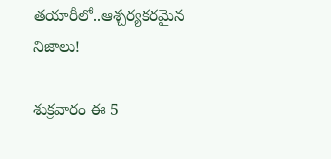తయారీలో..ఆశ్చర్యకరమైన నిజాలు!

శుక్రవారం ఈ 5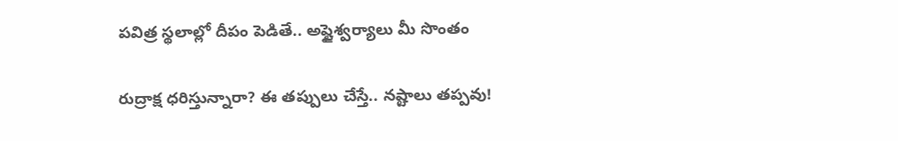పవిత్ర స్థలాల్లో దీపం పెడితే.. అష్టైశ్వర్యాలు మీ సొంతం

రుద్రాక్ష ధరిస్తున్నారా? ఈ తప్పులు చేస్తే.. నష్టాలు తప్పవు!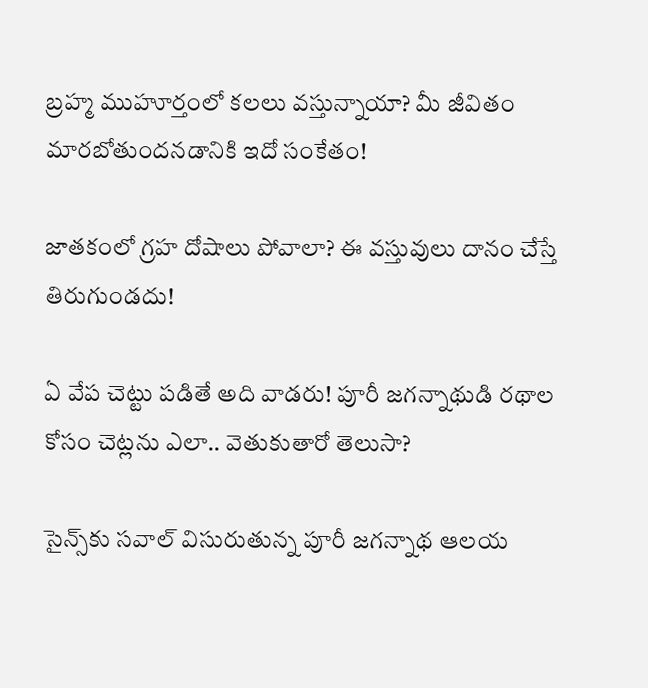బ్రహ్మ ముహూర్తంలో కలలు వస్తున్నాయా? మీ జీవితం మారబోతుందనడానికి ఇదో సంకేతం!

జాతకంలో గ్రహ దోషాలు పోవాలా? ఈ వస్తువులు దానం చేస్తే తిరుగుండదు!

ఏ వేప చెట్టు పడితే అది వాడరు! పూరీ జగన్నాథుడి రథాల కోసం చెట్లను ఎలా.. వెతుకుతారో తెలుసా?

సైన్స్‌కు సవాల్ విసురుతున్న పూరీ జగన్నాథ ఆలయ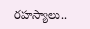రహస్యాలు..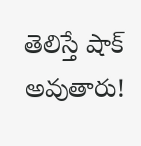తెలిస్తే షాక్ అవుతారు!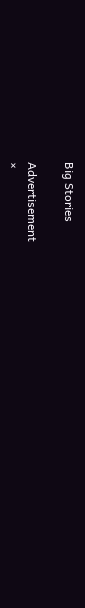Big Stories

Advertisement
×